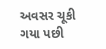અવસર ચૂકી ગયા પછી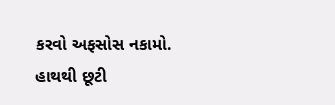કરવો અફસોસ નકામો.
હાથથી છૂટી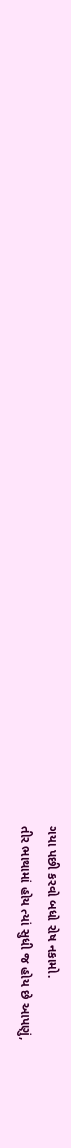ગયા પછી કરવો બધો રોષ નકામો.
તીર ભાથામાં હોય ત્યાં સુધી જ હોય છે આપણું,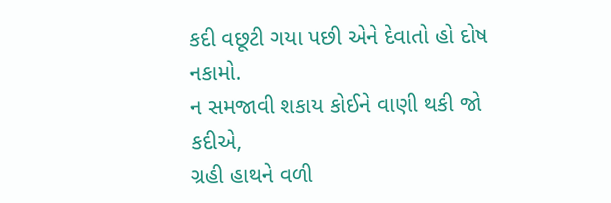કદી વછૂટી ગયા પછી એને દેવાતો હો દોષ નકામો.
ન સમજાવી શકાય કોઈને વાણી થકી જો કદીએ,
ગ્રહી હાથને વળી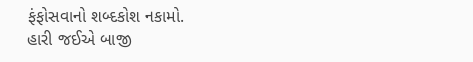ફંફોસવાનો શબ્દકોશ નકામો.
હારી જઈએ બાજી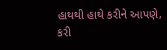હાથથી હાથે કરીને આપણે,
કરી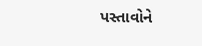પસ્તાવોને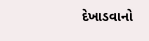દેખાડવાનો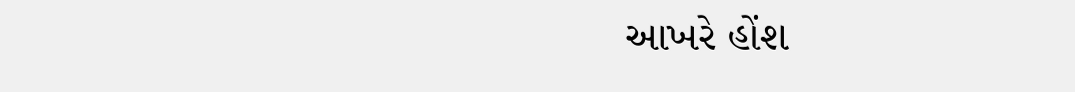આખરે હોંશ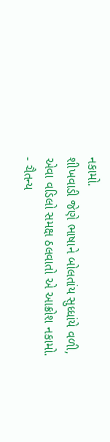નકામો.
શીખવાડી જેણે ભાષાને બોલતાંય સુધ્ધાંયે વળી,
એવા વડિલો સમક્ષ ઠલવાતો એ આક્રોશ નકામો.
- ચૈતન્ય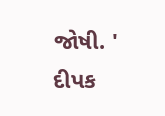જોષી. ' દીપક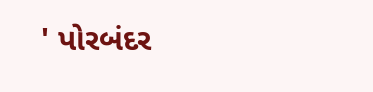' પોરબંદર